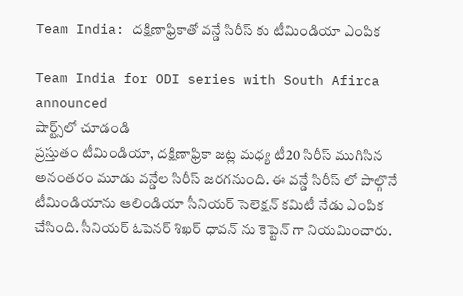Team India: దక్షిణాఫ్రికాతో వన్డే సిరీస్ కు టీమిండియా ఎంపిక

Team India for ODI series with South Afirca announced
షార్ట్స్‌లో చూడండి
ప్రస్తుతం టీమిండియా, దక్షిణాఫ్రికా జట్ల మధ్య టీ20 సిరీస్ ముగిసిన అనంతరం మూడు వన్డేల సిరీస్ జరగనుంది. ఈ వన్డే సిరీస్ లో పాల్గొనే టీమిండియాను ఆలిండియా సీనియర్ సెలెక్షన్ కమిటీ నేడు ఎంపిక చేసింది. సీనియర్ ఓపెనర్ శిఖర్ ధావన్ ను కెప్టెన్ గా నియమించారు.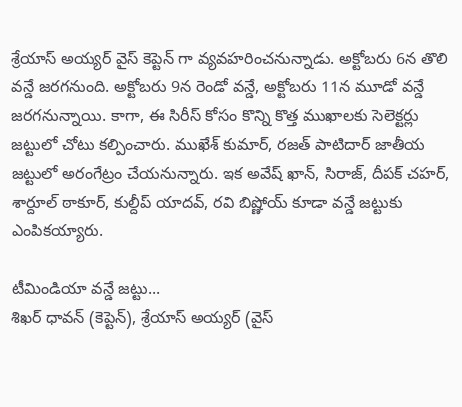శ్రేయాస్ అయ్యర్ వైస్ కెప్టెన్ గా వ్యవహరించనున్నాడు. అక్టోబరు 6న తొలి వన్డే జరగనుంది. అక్టోబరు 9న రెండో వన్డే, అక్టోబరు 11న మూడో వన్డే జరగనున్నాయి. కాగా, ఈ సిరీస్ కోసం కొన్ని కొత్త ముఖాలకు సెలెక్టర్లు జట్టులో చోటు కల్పించారు. ముఖేశ్ కుమార్, రజత్ పాటిదార్ జాతీయ జట్టులో అరంగేట్రం చేయనున్నారు. ఇక అవేష్ ఖాన్, సిరాజ్, దీపక్ చహర్, శార్దూల్ ఠాకూర్, కుల్దీప్ యాదవ్, రవి బిష్ణోయ్ కూడా వన్డే జట్టుకు ఎంపికయ్యారు.

టీమిండియా వన్డే జట్టు...
శిఖర్ ధావన్ (కెప్టెన్), శ్రేయాస్ అయ్యర్ (వైస్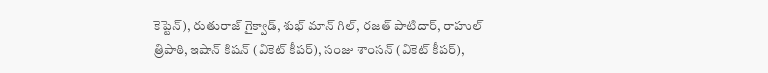కెప్టెన్), రుతురాజ్ గైక్వాడ్, శుభ్ మాన్ గిల్, రజత్ పాటిదార్, రాహుల్ త్రిపాఠి, ఇషాన్ కిషన్ (వికెట్ కీపర్), సంజు శాంసన్ (వికెట్ కీపర్),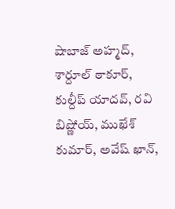షాబాజ్ అహ్మద్, శార్దూల్ ఠాకూర్, కుల్దీప్ యాదవ్, రవి బిష్ణోయ్, ముఖేశ్ కుమార్, అవేష్ ఖాన్,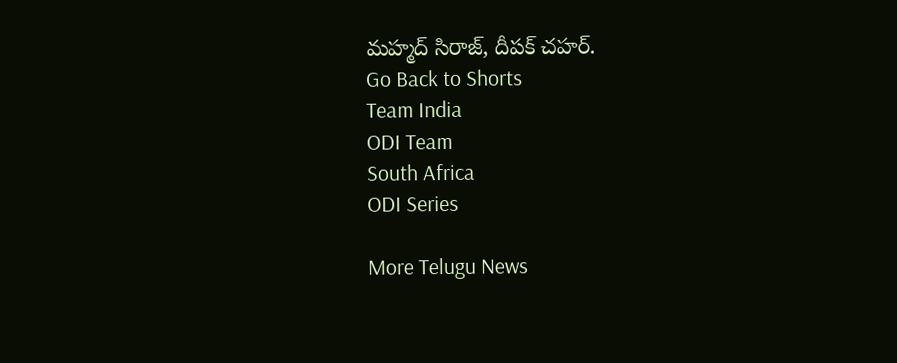మహ్మద్ సిరాజ్, దీపక్ చహర్.
Go Back to Shorts
Team India
ODI Team
South Africa
ODI Series

More Telugu News